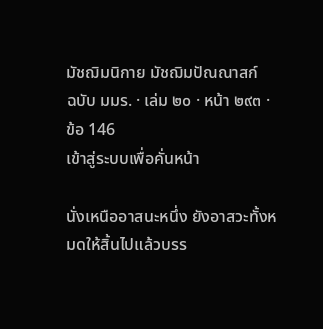มัชฌิมนิกาย มัชฌิมปัณณาสก์
ฉบับ มมร. · เล่ม ๒๐ · หน้า ๒๙๓ · ข้อ 146
เข้าสู่ระบบเพื่อคั่นหน้า

นั่งเหนืออาสนะหนึ่ง ยังอาสวะทั้งหมดให้สิ้นไปแล้วบรร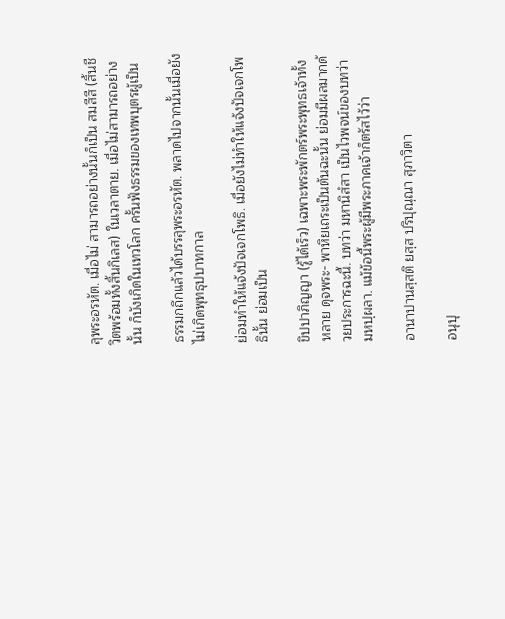ลุพระอรหัต. เมื่อไม่ สามารถอย่างนั้นก็เป็น สมสีสี (สิ้นชีวิตพร้อมทั้งสิ้นกิเลส) ในเวลาตาย. เมื่อไม่สามารถอย่างนั้น ก็บังเกิดในเทวโลก ครั้นฟังธรรมของเทพบุตรผู้เป็น

ธรรมกถึกแล้วได้บรรลุพระอรหัต. พลาดไปจากนั้นเมื่อยังไม่เกิดพุทธุปบาทกาล

ย่อมทำให้แจ้งปัจเจกโพธิ. เมื่อยังไม่ทำให้แจ้งปัจเจกโพธินั้น ย่อมเป็น

ขิปปาภิญญา (รู้ได้เร็ว) เฉพาะพระพักตร์พระพุทธเจ้าทั้งหลาย ดุจพระ- พาหิยเถระเป็นต้นฉะนั้น ย่อมมีผลมากด้วยประการฉะนี้. บทว่า มหานิสํสา เป็นไวพจน์ของบทว่า มหปฺผลา. แม้ข้อนี้พระผู้มีพระภาคเจ้าก็ตรัสไว้ว่า

อานาปานสฺสติ ยสฺส ปริปุณฺณา สุภาวิตา

อนุปุ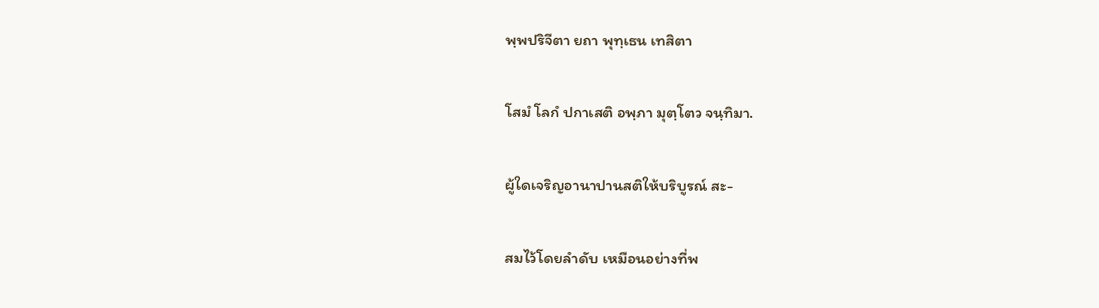พฺพปริจีตา ยถา พุทฺเธน เทสิตา

โสมํ โลกํ ปกาเสติ อพฺภา มุตฺโตว จนฺทิมา.

ผู้ใดเจริญอานาปานสติให้บริบูรณ์ สะ-

สมไว้โดยลำดับ เหมือนอย่างที่พ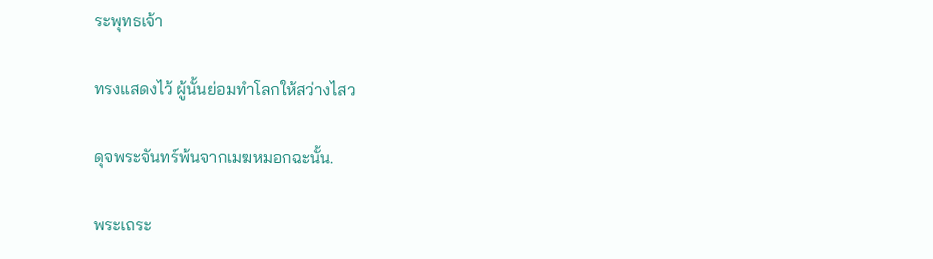ระพุทธเจ้า

ทรงแสดงไว้ ผู้นั้นย่อมทำโลกให้สว่างไสว

ดุจพระจันทร์พ้นจากเมฆหมอกฉะนั้น.

พระเถระ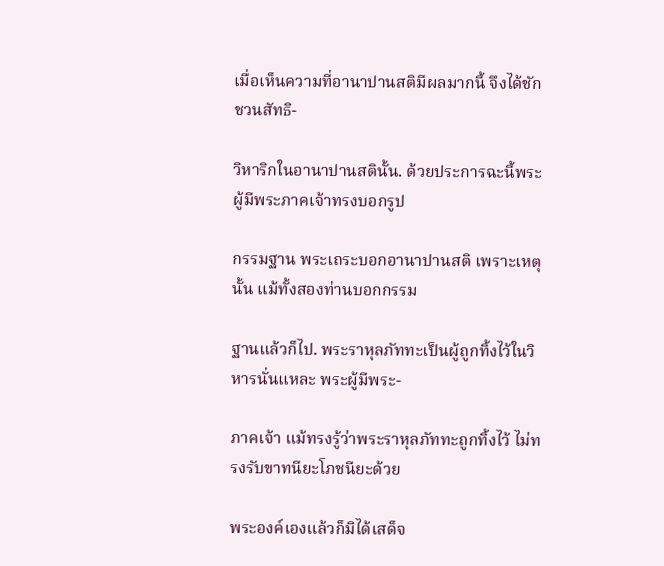เมื่อเห็นความที่อานาปานสติมีผลมากนี้ จึงได้ชักชวนสัทธิ-

วิหาริกในอานาปานสตินั้น. ด้วยประการฉะนี้พระผู้มีพระภาคเจ้าทรงบอกรูป

กรรมฐาน พระเถระบอกอานาปานสติ เพราะเหตุนั้น แม้ทั้งสองท่านบอกกรรม

ฐานแล้วก็ไป. พระราหุลภัททะเป็นผู้ถูกทิ้งไว้ในวิหารนั่นแหละ พระผู้มีพระ-

ภาคเจ้า แม้ทรงรู้ว่าพระราหุลภัททะถูกทิ้งไว้ ไม่ทรงรับขาทนียะโภชนียะด้วย

พระองค์เองแล้วก็มิได้เสด็จ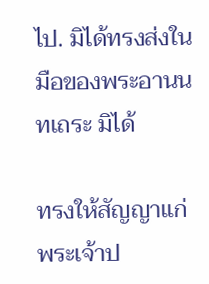ไป. มิได้ทรงส่งในมือของพระอานนทเถระ มิได้

ทรงให้สัญญาแก่พระเจ้าป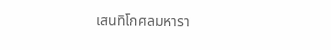เสนทิโกศลมหารา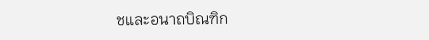ชและอนาถบิณฑิก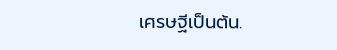เศรษฐีเป็นต้น.